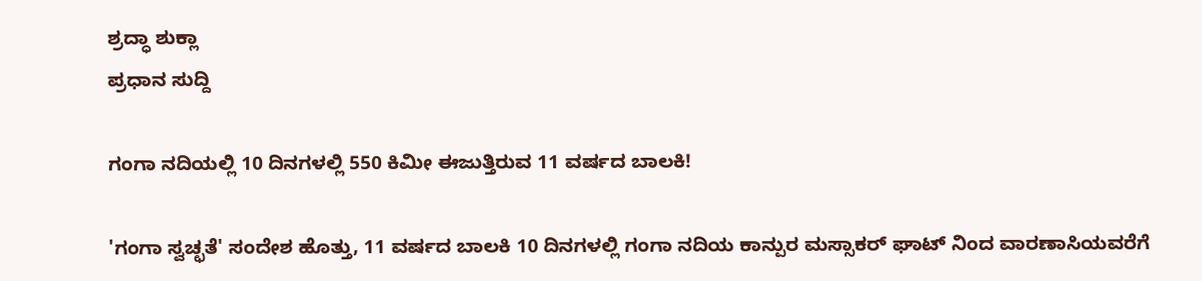ಶ್ರದ್ಧಾ ಶುಕ್ಲಾ
ಪ್ರಧಾನ ಸುದ್ದಿ

ಗಂಗಾ ನದಿಯಲ್ಲಿ 10 ದಿನಗಳಲ್ಲಿ 550 ಕಿಮೀ ಈಜುತ್ತಿರುವ 11 ವರ್ಷದ ಬಾಲಕಿ!

'ಗಂಗಾ ಸ್ವಚ್ಛತೆ' ಸಂದೇಶ ಹೊತ್ತು, 11 ವರ್ಷದ ಬಾಲಕಿ 10 ದಿನಗಳಲ್ಲಿ ಗಂಗಾ ನದಿಯ ಕಾನ್ಪುರ ಮಸ್ಸಾಕರ್ ಘಾಟ್ ನಿಂದ ವಾರಣಾಸಿಯವರೆಗೆ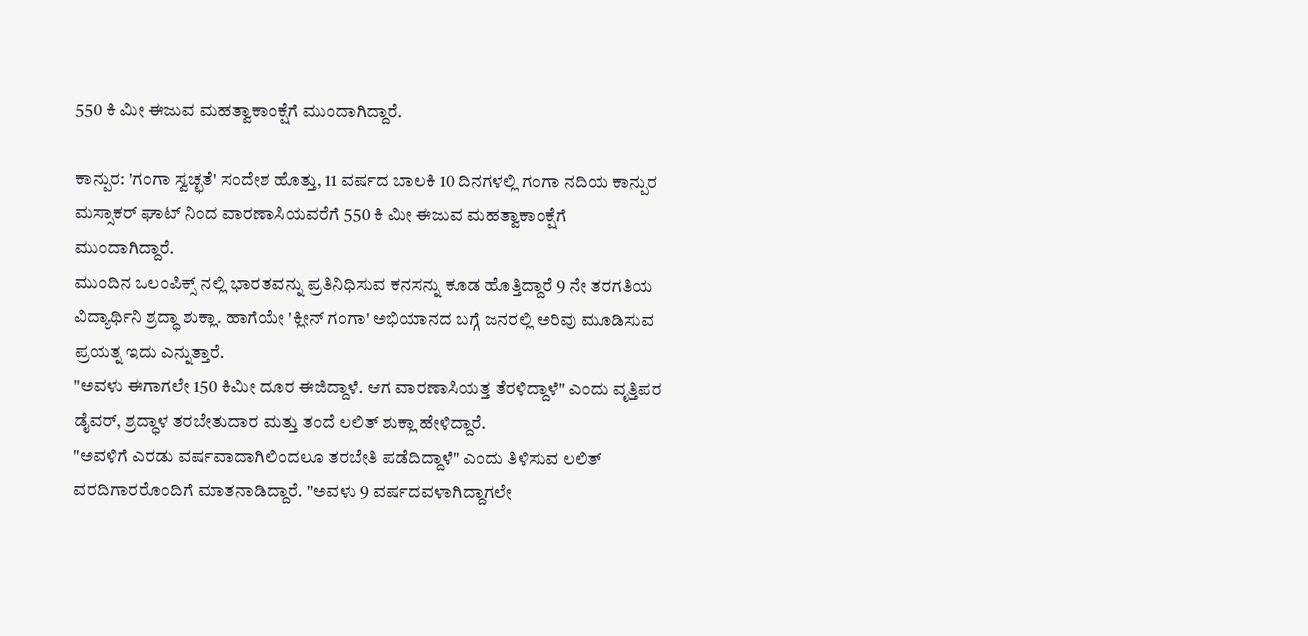550 ಕಿ ಮೀ ಈಜುವ ಮಹತ್ವಾಕಾಂಕ್ಷೆಗೆ ಮುಂದಾಗಿದ್ದಾರೆ.

ಕಾನ್ಪುರ: 'ಗಂಗಾ ಸ್ವಚ್ಛತೆ' ಸಂದೇಶ ಹೊತ್ತು, 11 ವರ್ಷದ ಬಾಲಕಿ 10 ದಿನಗಳಲ್ಲಿ ಗಂಗಾ ನದಿಯ ಕಾನ್ಪುರ ಮಸ್ಸಾಕರ್ ಘಾಟ್ ನಿಂದ ವಾರಣಾಸಿಯವರೆಗೆ 550 ಕಿ ಮೀ ಈಜುವ ಮಹತ್ವಾಕಾಂಕ್ಷೆಗೆ ಮುಂದಾಗಿದ್ದಾರೆ.
ಮುಂದಿನ ಒಲಂಪಿಕ್ಸ್ ನಲ್ಲಿ ಭಾರತವನ್ನು ಪ್ರತಿನಿಧಿಸುವ ಕನಸನ್ನು ಕೂಡ ಹೊತ್ತಿದ್ದಾರೆ 9 ನೇ ತರಗತಿಯ ವಿದ್ಯಾರ್ಥಿನಿ ಶ್ರದ್ಧಾ ಶುಕ್ಲಾ. ಹಾಗೆಯೇ 'ಕ್ಲೀನ್ ಗಂಗಾ' ಅಭಿಯಾನದ ಬಗ್ಗೆ ಜನರಲ್ಲಿ ಅರಿವು ಮೂಡಿಸುವ ಪ್ರಯತ್ನ ಇದು ಎನ್ನುತ್ತಾರೆ.
"ಅವಳು ಈಗಾಗಲೇ 150 ಕಿಮೀ ದೂರ ಈಜಿದ್ದಾಳೆ. ಆಗ ವಾರಣಾಸಿಯತ್ತ ತೆರಳಿದ್ದಾಳೆ" ಎಂದು ವೃತ್ತಿಪರ ಡೈವರ್, ಶ್ರದ್ಧಾಳ ತರಬೇತುದಾರ ಮತ್ತು ತಂದೆ ಲಲಿತ್ ಶುಕ್ಲಾ ಹೇಳಿದ್ದಾರೆ.
"ಅವಳಿಗೆ ಎರಡು ವರ್ಷವಾದಾಗಿಲಿಂದಲೂ ತರಬೇತಿ ಪಡೆದಿದ್ದಾಳೆ" ಎಂದು ತಿಳಿಸುವ ಲಲಿತ್ ವರದಿಗಾರರೊಂದಿಗೆ ಮಾತನಾಡಿದ್ದಾರೆ. "ಅವಳು 9 ವರ್ಷದವಳಾಗಿದ್ದಾಗಲೇ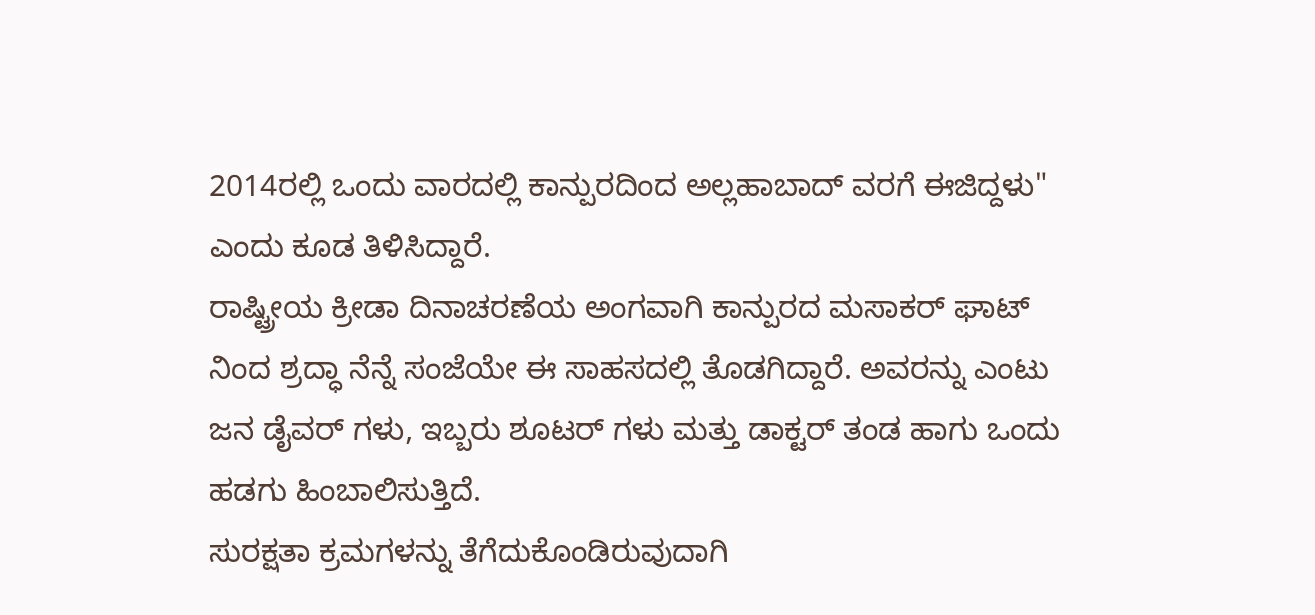2014ರಲ್ಲಿ ಒಂದು ವಾರದಲ್ಲಿ ಕಾನ್ಪುರದಿಂದ ಅಲ್ಲಹಾಬಾದ್ ವರಗೆ ಈಜಿದ್ದಳು" ಎಂದು ಕೂಡ ತಿಳಿಸಿದ್ದಾರೆ.
ರಾಷ್ಟ್ರೀಯ ಕ್ರೀಡಾ ದಿನಾಚರಣೆಯ ಅಂಗವಾಗಿ ಕಾನ್ಪುರದ ಮಸಾಕರ್ ಘಾಟ್ ನಿಂದ ಶ್ರದ್ಧಾ ನೆನ್ನೆ ಸಂಜೆಯೇ ಈ ಸಾಹಸದಲ್ಲಿ ತೊಡಗಿದ್ದಾರೆ. ಅವರನ್ನು ಎಂಟು ಜನ ಡೈವರ್ ಗಳು, ಇಬ್ಬರು ಶೂಟರ್ ಗಳು ಮತ್ತು ಡಾಕ್ಟರ್ ತಂಡ ಹಾಗು ಒಂದು ಹಡಗು ಹಿಂಬಾಲಿಸುತ್ತಿದೆ.
ಸುರಕ್ಷತಾ ಕ್ರಮಗಳನ್ನು ತೆಗೆದುಕೊಂಡಿರುವುದಾಗಿ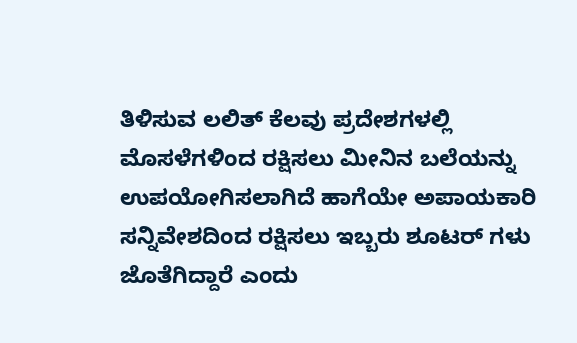ತಿಳಿಸುವ ಲಲಿತ್ ಕೆಲವು ಪ್ರದೇಶಗಳಲ್ಲಿ ಮೊಸಳೆಗಳಿಂದ ರಕ್ಷಿಸಲು ಮೀನಿನ ಬಲೆಯನ್ನು ಉಪಯೋಗಿಸಲಾಗಿದೆ ಹಾಗೆಯೇ ಅಪಾಯಕಾರಿ ಸನ್ನಿವೇಶದಿಂದ ರಕ್ಷಿಸಲು ಇಬ್ಬರು ಶೂಟರ್ ಗಳು ಜೊತೆಗಿದ್ದಾರೆ ಎಂದು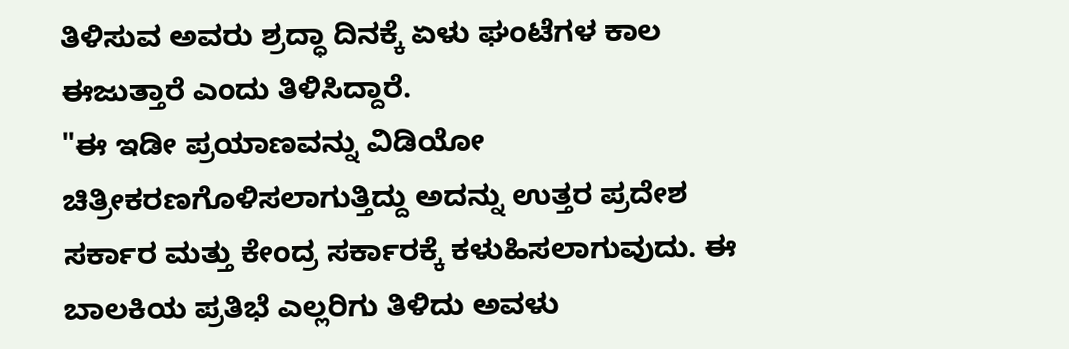ತಿಳಿಸುವ ಅವರು ಶ್ರದ್ಧಾ ದಿನಕ್ಕೆ ಏಳು ಘಂಟೆಗಳ ಕಾಲ ಈಜುತ್ತಾರೆ ಎಂದು ತಿಳಿಸಿದ್ದಾರೆ.
"ಈ ಇಡೀ ಪ್ರಯಾಣವನ್ನು ವಿಡಿಯೋ ಚಿತ್ರೀಕರಣಗೊಳಿಸಲಾಗುತ್ತಿದ್ದು ಅದನ್ನು ಉತ್ತರ ಪ್ರದೇಶ ಸರ್ಕಾರ ಮತ್ತು ಕೇಂದ್ರ ಸರ್ಕಾರಕ್ಕೆ ಕಳುಹಿಸಲಾಗುವುದು. ಈ ಬಾಲಕಿಯ ಪ್ರತಿಭೆ ಎಲ್ಲರಿಗು ತಿಳಿದು ಅವಳು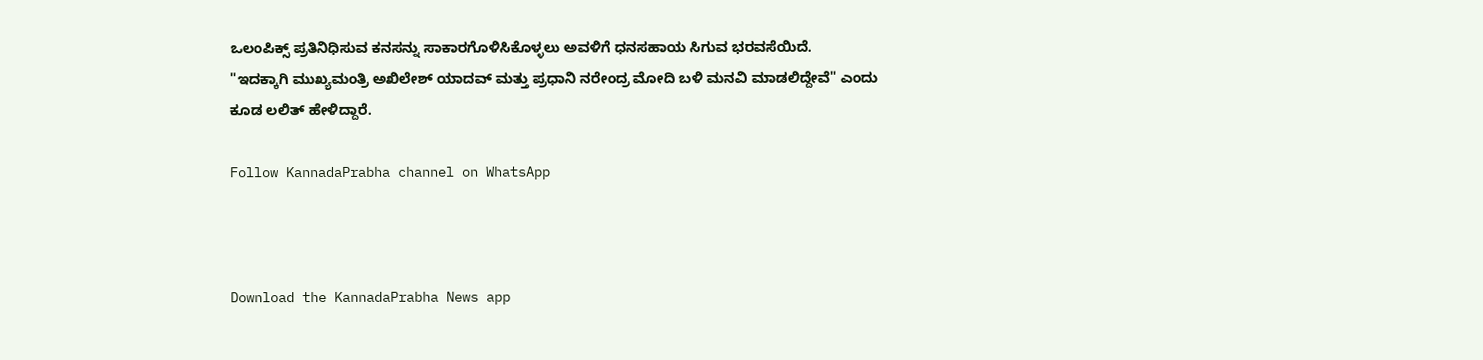ಒಲಂಪಿಕ್ಸ್ ಪ್ರತಿನಿಧಿಸುವ ಕನಸನ್ನು ಸಾಕಾರಗೊಳಿಸಿಕೊಳ್ಳಲು ಅವಳಿಗೆ ಧನಸಹಾಯ ಸಿಗುವ ಭರವಸೆಯಿದೆ.
"ಇದಕ್ಕಾಗಿ ಮುಖ್ಯಮಂತ್ರಿ ಅಖಿಲೇಶ್ ಯಾದವ್ ಮತ್ತು ಪ್ರಧಾನಿ ನರೇಂದ್ರ ಮೋದಿ ಬಳಿ ಮನವಿ ಮಾಡಲಿದ್ದೇವೆ" ಎಂದು ಕೂಡ ಲಲಿತ್ ಹೇಳಿದ್ದಾರೆ.

Follow KannadaPrabha channel on WhatsApp



Download the KannadaPrabha News app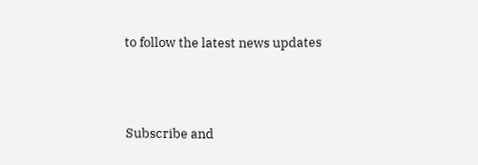to follow the latest news updates



Subscribe and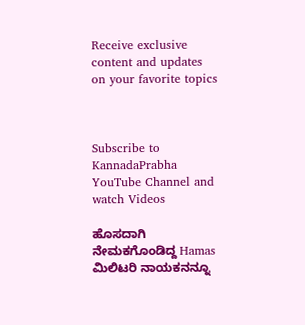Receive exclusive content and updates on your favorite topics



Subscribe to KannadaPrabha YouTube Channel and watch Videos

ಹೊಸದಾಗಿ ನೇಮಕಗೊಂಡಿದ್ದ Hamas ಮಿಲಿಟರಿ ನಾಯಕನನ್ನೂ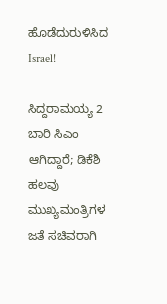ಹೊಡೆದುರುಳಿಸಿದ Israel!

ಸಿದ್ದರಾಮಯ್ಯ 2 ಬಾರಿ ಸಿಎಂ ಆಗಿದ್ದಾರೆ; ಡಿಕೆಶಿ ಹಲವು ಮುಖ್ಯಮಂತ್ರಿಗಳ ಜತೆ ಸಚಿವರಾಗಿ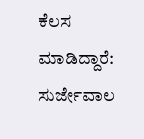ಕೆಲಸ ಮಾಡಿದ್ದಾರೆ: ಸುರ್ಜೇವಾಲ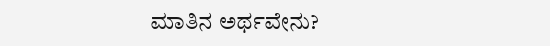ಮಾತಿನ ಅರ್ಥವೇನು?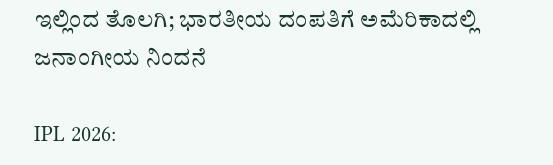ಇಲ್ಲಿಂದ ತೊಲಗಿ; ಭಾರತೀಯ ದಂಪತಿಗೆ ಅಮೆರಿಕಾದಲ್ಲಿ ಜನಾಂಗೀಯ ನಿಂದನೆ

IPL 2026: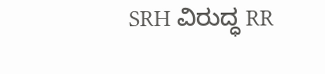SRH ವಿರುದ್ಧ RR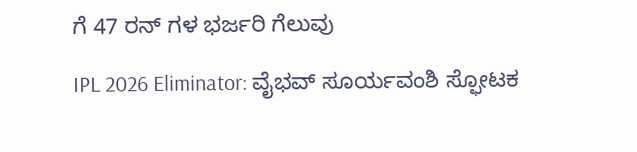ಗೆ 47 ರನ್ ಗಳ ಭರ್ಜರಿ ಗೆಲುವು

IPL 2026 Eliminator: ವೈಭವ್ ಸೂರ್ಯವಂಶಿ ಸ್ಫೋಟಕ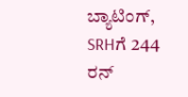ಬ್ಯಾಟಿಂಗ್, SRHಗೆ 244 ರನ್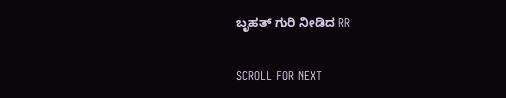ಬೃಹತ್ ಗುರಿ ನೀಡಿದ RR

SCROLL FOR NEXT